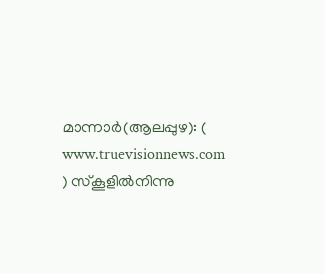മാന്നാർ(ആലപ്പുഴ): ( www.truevisionnews.com ) സ്കൂളിൽനിന്നു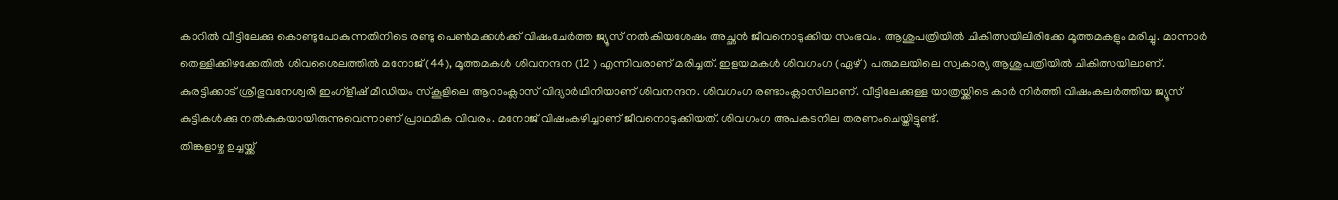കാറിൽ വീട്ടിലേക്കു കൊണ്ടുപോകുന്നതിനിടെ രണ്ടു പെൺമക്കൾക്ക് വിഷംചേർത്ത ജ്യൂസ് നൽകിയശേഷം അച്ഛൻ ജീവനൊടുക്കിയ സംഭവം. ആശുപത്രിയിൽ ചികിത്സയിലിരിക്കേ മൂത്തമകളും മരിച്ചു. മാന്നാർ തെള്ളിക്കിഴക്കേതിൽ ശിവശൈലത്തിൽ മനോജ് (44), മൂത്തമകൾ ശിവനന്ദന (12 ) എന്നിവരാണ് മരിച്ചത്. ഇളയമകൾ ശിവഗംഗ (ഏഴ്) പരുമലയിലെ സ്വകാര്യ ആശുപത്രിയിൽ ചികിത്സയിലാണ്.
കുരട്ടിക്കാട് ശ്രീഭുവനേശ്വരി ഇംഗ്ളീഷ് മീഡിയം സ്കൂളിലെ ആറാംക്ലാസ് വിദ്യാർഥിനിയാണ് ശിവനന്ദന. ശിവഗംഗ രണ്ടാംക്ലാസിലാണ്. വീട്ടിലേക്കുള്ള യാത്രയ്ക്കിടെ കാർ നിർത്തി വിഷംകലർത്തിയ ജ്യൂസ് കുട്ടികൾക്കു നൽകുകയായിരുന്നുവെന്നാണ് പ്രാഥമിക വിവരം. മനോജ് വിഷംകഴിച്ചാണ് ജീവനൊടുക്കിയത്. ശിവഗംഗ അപകടനില തരണംചെയ്തിട്ടുണ്ട്.
തിങ്കളാഴ്ച ഉച്ചയ്ക്ക്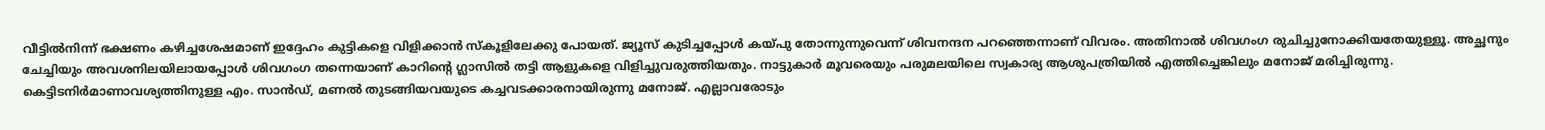വീട്ടിൽനിന്ന് ഭക്ഷണം കഴിച്ചശേഷമാണ് ഇദ്ദേഹം കുട്ടികളെ വിളിക്കാൻ സ്കൂളിലേക്കു പോയത്. ജ്യൂസ് കുടിച്ചപ്പോൾ കയ്പു തോന്നുന്നുവെന്ന് ശിവനന്ദന പറഞ്ഞെന്നാണ് വിവരം. അതിനാൽ ശിവഗംഗ രുചിച്ചുനോക്കിയതേയുള്ളൂ. അച്ഛനും ചേച്ചിയും അവശനിലയിലായപ്പോൾ ശിവഗംഗ തന്നെയാണ് കാറിന്റെ ഗ്ലാസിൽ തട്ടി ആളുകളെ വിളിച്ചുവരുത്തിയതും. നാട്ടുകാർ മൂവരെയും പരുമലയിലെ സ്വകാര്യ ആശുപത്രിയിൽ എത്തിച്ചെങ്കിലും മനോജ് മരിച്ചിരുന്നു.
കെട്ടിടനിർമാണാവശ്യത്തിനുള്ള എം. സാൻഡ്, മണൽ തുടങ്ങിയവയുടെ കച്ചവടക്കാരനായിരുന്നു മനോജ്. എല്ലാവരോടും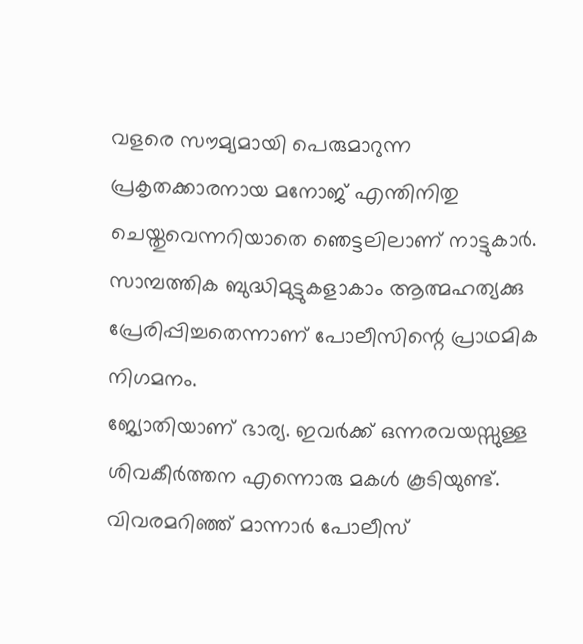വളരെ സൗമ്യമായി പെരുമാറുന്ന പ്രകൃതക്കാരനായ മനോജ് എന്തിനിതു ചെയ്തുവെന്നറിയാതെ ഞെട്ടലിലാണ് നാട്ടുകാർ. സാമ്പത്തിക ബുദ്ധിമുട്ടുകളാകാം ആത്മഹത്യക്കു പ്രേരിപ്പിച്ചതെന്നാണ് പോലീസിന്റെ പ്രാഥമിക നിഗമനം.
ജ്യോതിയാണ് ഭാര്യ. ഇവർക്ക് ഒന്നരവയസ്സുള്ള ശിവകീർത്തന എന്നൊരു മകൾ കൂടിയുണ്ട്. വിവരമറിഞ്ഞ് മാന്നാർ പോലീസ്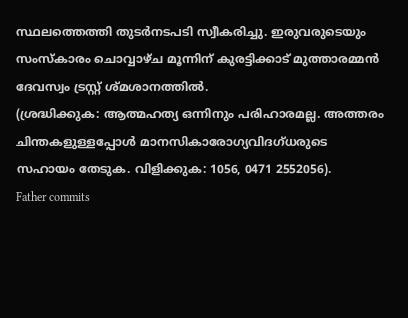സ്ഥലത്തെത്തി തുടർനടപടി സ്വീകരിച്ചു. ഇരുവരുടെയും സംസ്കാരം ചൊവ്വാഴ്ച മൂന്നിന് കുരട്ടിക്കാട് മുത്താരമ്മൻ ദേവസ്വം ട്രസ്റ്റ് ശ്മശാനത്തിൽ.
(ശ്രദ്ധിക്കുക: ആത്മഹത്യ ഒന്നിനും പരിഹാരമല്ല. അത്തരം ചിന്തകളുള്ളപ്പോൾ മാനസികാരോഗ്യവിദഗ്ധരുടെ സഹായം തേടുക. വിളിക്കുക: 1056, 0471 2552056).
Father commits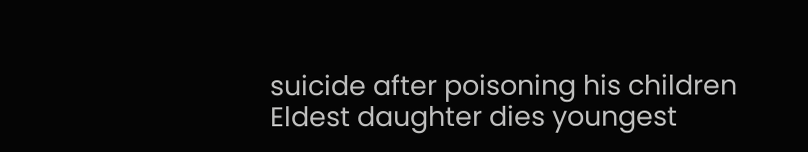suicide after poisoning his children Eldest daughter dies youngest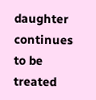daughter continues to be treated